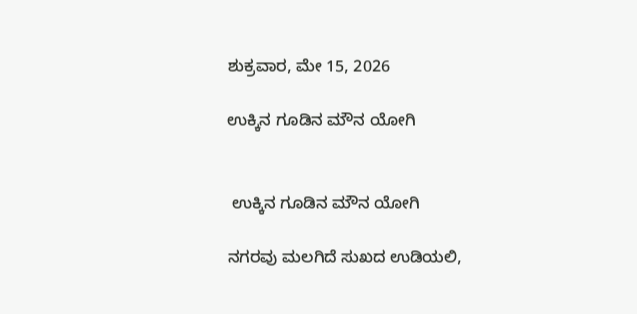ಶುಕ್ರವಾರ, ಮೇ 15, 2026

ಉಕ್ಕಿನ ಗೂಡಿನ ಮೌನ ಯೋಗಿ


 ಉಕ್ಕಿನ ಗೂಡಿನ ಮೌನ ಯೋಗಿ

ನಗರವು ಮಲಗಿದೆ ಸುಖದ ಉಡಿಯಲಿ,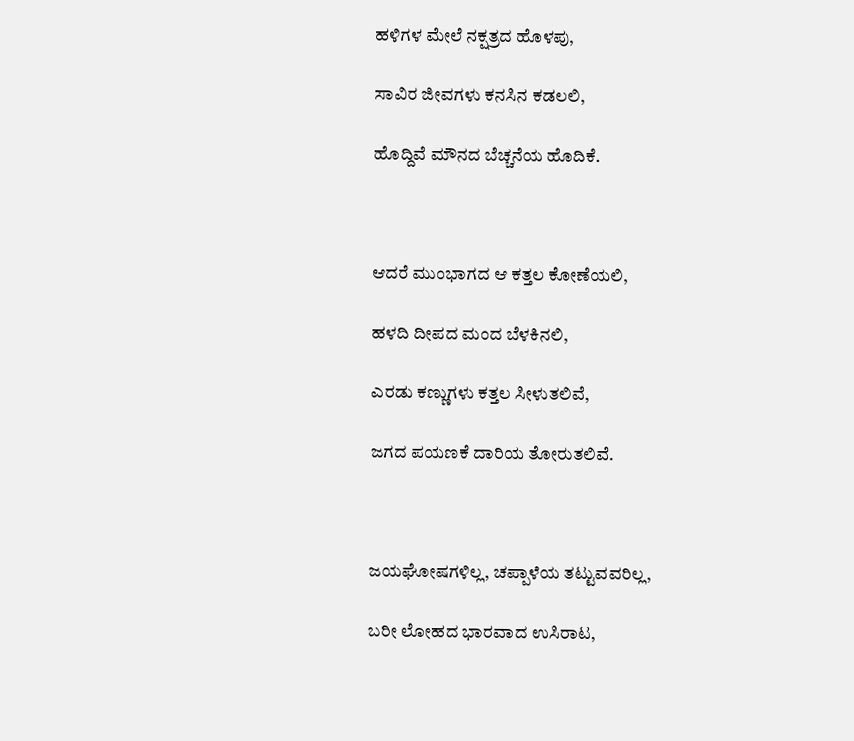ಹಳಿಗಳ ಮೇಲೆ ನಕ್ಷತ್ರದ ಹೊಳಪು,

ಸಾವಿರ ಜೀವಗಳು ಕನಸಿನ ಕಡಲಲಿ,

ಹೊದ್ದಿವೆ ಮೌನದ ಬೆಚ್ಚನೆಯ ಹೊದಿಕೆ.



ಆದರೆ ಮುಂಭಾಗದ ಆ ಕತ್ತಲ ಕೋಣೆಯಲಿ,

ಹಳದಿ ದೀಪದ ಮಂದ ಬೆಳಕಿನಲಿ,

ಎರಡು ಕಣ್ಣುಗಳು ಕತ್ತಲ ಸೀಳುತಲಿವೆ,

ಜಗದ ಪಯಣಕೆ ದಾರಿಯ ತೋರುತಲಿವೆ.



ಜಯಘೋಷಗಳಿಲ್ಲ, ಚಪ್ಪಾಳೆಯ ತಟ್ಟುವವರಿಲ್ಲ,

ಬರೀ ಲೋಹದ ಭಾರವಾದ ಉಸಿರಾಟ,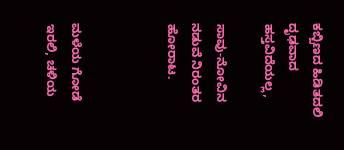ಕಬ್ಬಿಣದ ಹಿಡಿತದಲಿ ದೃಢವಾದ ಹಸ್ತವಿದೆಯಲ್ಲ,

ಸಾವು-ನೋವಿನ ನಡುವೆ ನಿರಂತರ ಹೋರಾಟ.



ಮಳೆಯ ಗೋಡೆ ಇರಲಿ, ಚಳಿಯ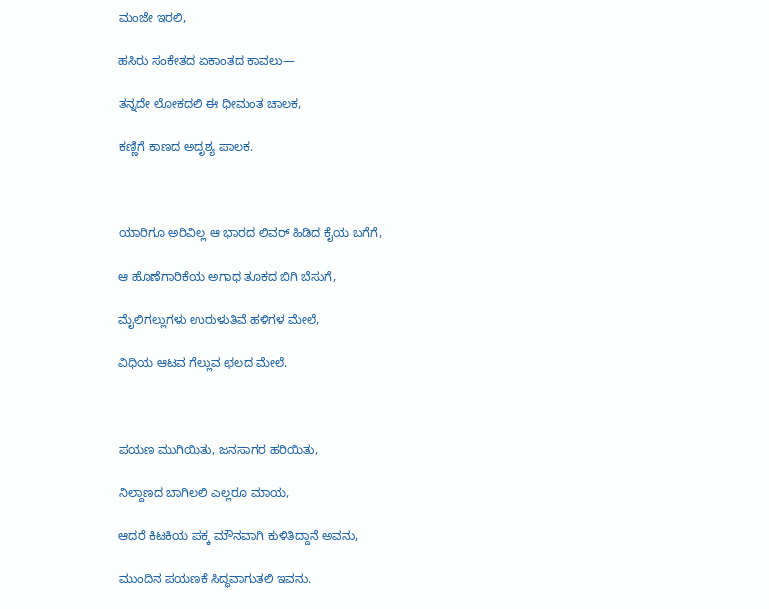ಮಂಜೇ ಇರಲಿ,

ಹಸಿರು ಸಂಕೇತದ ಏಕಾಂತದ ಕಾವಲು—

ತನ್ನದೇ ಲೋಕದಲಿ ಈ ಧೀಮಂತ ಚಾಲಕ,

ಕಣ್ಣಿಗೆ ಕಾಣದ ಅದೃಶ್ಯ ಪಾಲಕ.



ಯಾರಿಗೂ ಅರಿವಿಲ್ಲ ಆ ಭಾರದ ಲಿವರ್ ಹಿಡಿದ ಕೈಯ ಬಗೆಗೆ,

ಆ ಹೊಣೆಗಾರಿಕೆಯ ಅಗಾಧ ತೂಕದ ಬಿಗಿ ಬೆಸುಗೆ,

ಮೈಲಿಗಲ್ಲುಗಳು ಉರುಳುತಿವೆ ಹಳಿಗಳ ಮೇಲೆ,

ವಿಧಿಯ ಆಟವ ಗೆಲ್ಲುವ ಛಲದ ಮೇಲೆ.



ಪಯಣ ಮುಗಿಯಿತು, ಜನಸಾಗರ ಹರಿಯಿತು,

ನಿಲ್ದಾಣದ ಬಾಗಿಲಲಿ ಎಲ್ಲರೂ ಮಾಯ,

ಆದರೆ ಕಿಟಕಿಯ ಪಕ್ಕ ಮೌನವಾಗಿ ಕುಳಿತಿದ್ದಾನೆ ಅವನು,

ಮುಂದಿನ ಪಯಣಕೆ ಸಿದ್ಧವಾಗುತಲಿ ಇವನು.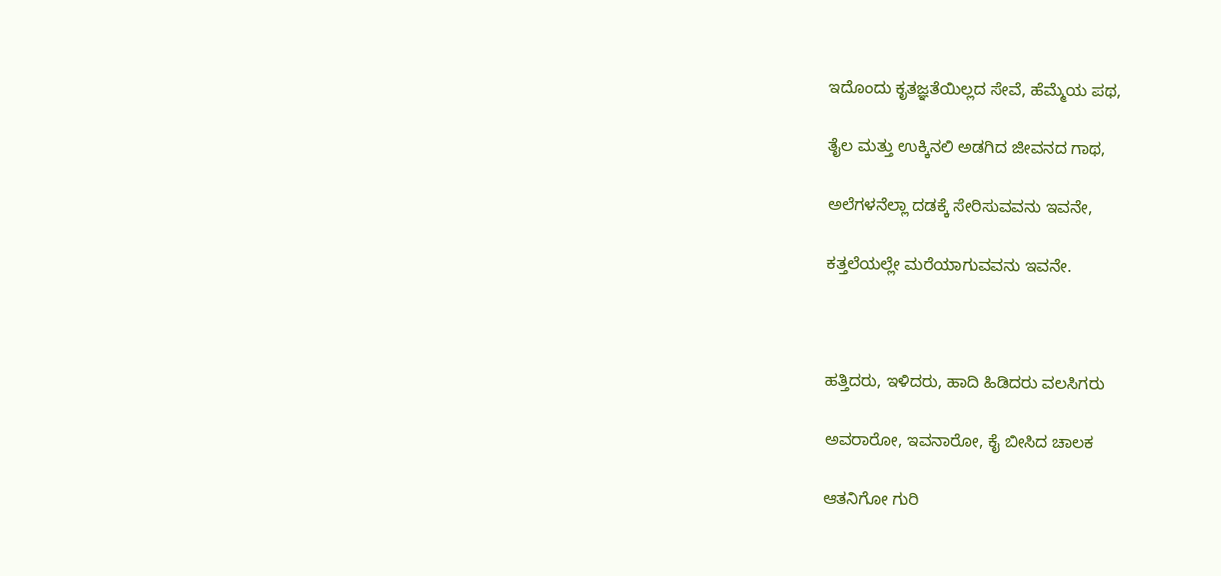ಇದೊಂದು ಕೃತಜ್ಞತೆಯಿಲ್ಲದ ಸೇವೆ, ಹೆಮ್ಮೆಯ ಪಥ,

ತೈಲ ಮತ್ತು ಉಕ್ಕಿನಲಿ ಅಡಗಿದ ಜೀವನದ ಗಾಥ,

ಅಲೆಗಳನೆಲ್ಲಾ ದಡಕ್ಕೆ ಸೇರಿಸುವವನು ಇವನೇ,

ಕತ್ತಲೆಯಲ್ಲೇ ಮರೆಯಾಗುವವನು ಇವನೇ.



ಹತ್ತಿದರು, ಇಳಿದರು, ಹಾದಿ ಹಿಡಿದರು ವಲಸಿಗರು

ಅವರಾರೋ, ಇವನಾರೋ, ಕೈ ಬೀಸಿದ ಚಾಲಕ

ಆತನಿಗೋ ಗುರಿ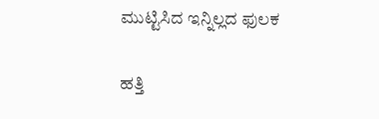ಮುಟ್ಟಿಸಿದ ಇನ್ನಿಲ್ಲದ ಫುಲಕ

ಹತ್ತಿ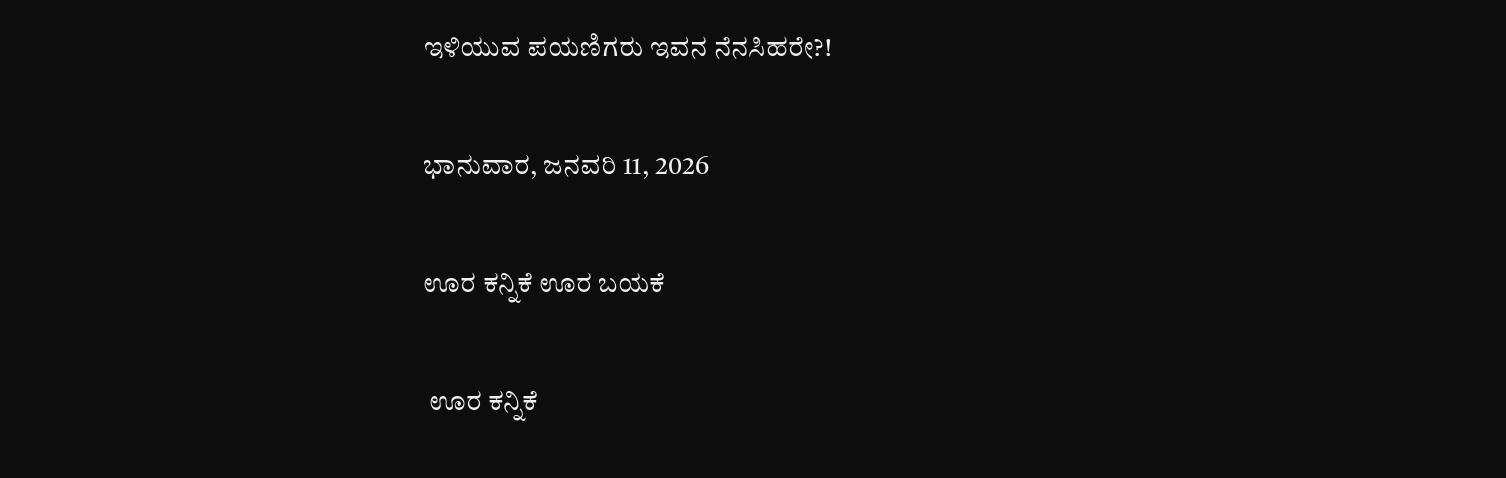ಇಳಿಯುವ ಪಯಣಿಗರು ಇವನ ನೆನಸಿಹರೇ?!

ಭಾನುವಾರ, ಜನವರಿ 11, 2026

ಊರ ಕನ್ನಿಕೆ ಊರ ಬಯಕೆ

 ಊರ ಕನ್ನಿಕೆ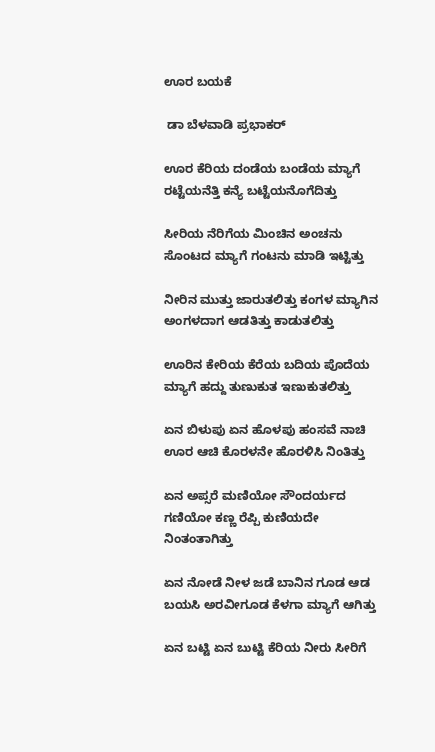ಊರ ಬಯಕೆ

 ಡಾ ಬೆಳವಾಡಿ ಪ್ರಭಾಕರ್

ಊರ ಕೆರಿಯ ದಂಡೆಯ ಬಂಡೆಯ ಮ್ಯಾಗೆ ರಟ್ಟೆಯನೆತ್ತಿ ಕನ್ಯೆ ಬಟ್ಟೆಯನೊಗೆದಿತ್ತು

ಸೀರಿಯ ನೆರಿಗೆಯ ಮಿಂಚಿನ ಅಂಚನು ಸೊಂಟದ ಮ್ಯಾಗೆ ಗಂಟನು ಮಾಡಿ ಇಟ್ಟಿತ್ತು

ನೀರಿನ ಮುತ್ತು ಜಾರುತಲಿತ್ತು ಕಂಗಳ ಮ್ಯಾಗಿನ ಅಂಗಳದಾಗ ಆಡತಿತ್ತು ಕಾಡುತಲಿತ್ತು

ಊರಿನ ಕೇರಿಯ ಕೆರೆಯ ಬದಿಯ ಪೊದೆಯ ಮ್ಯಾಗೆ ಹದ್ದು ತುಣುಕುತ ಇಣುಕುತಲಿತ್ತು

ಏನ ಬಿಳುಪು ಏನ ಹೊಳಪು ಹಂಸವೆ ನಾಚಿ ಊರ ಆಚಿ ಕೊರಳನೇ ಹೊರಳಿಸಿ ನಿಂತಿತ್ತು

ಏನ ಅಪ್ಸರೆ ಮಣಿಯೋ ಸೌಂದರ್ಯದ ಗಣಿಯೋ ಕಣ್ಣ ರೆಪ್ಪಿ ಕುಣಿಯದೇ ನಿಂತಂತಾಗಿತ್ತು

ಏನ ನೋಡೆ ನೀಳ ಜಡೆ ಬಾನಿನ ಗೂಡ ಆಡ ಬಯಸಿ ಅರವೀಗೂಡ ಕೆಳಗಾ ಮ್ಯಾಗೆ ಆಗಿತ್ತು

ಏನ ಬಟ್ಟಿ ಏನ ಬುಟ್ಟಿ ಕೆರಿಯ ನೀರು ಸೀರಿಗೆ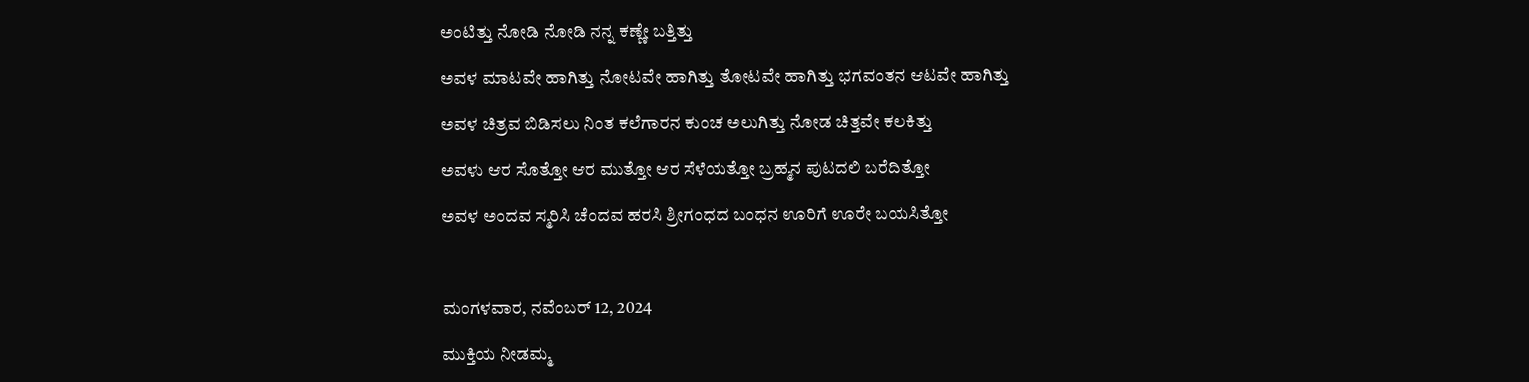ಅಂಟಿತ್ತು ನೋಡಿ ನೋಡಿ ನನ್ನ ಕಣ್ಣೇ ಬತ್ತಿತ್ತು

ಅವಳ ಮಾಟವೇ ಹಾಗಿತ್ತು ನೋಟವೇ ಹಾಗಿತ್ತು ತೋಟವೇ ಹಾಗಿತ್ತು ಭಗವಂತನ ಆಟವೇ ಹಾಗಿತ್ತು

ಅವಳ ಚಿತ್ರವ ಬಿಡಿಸಲು ನಿಂತ ಕಲೆಗಾರನ ಕುಂಚ ಅಲುಗಿತ್ತು ನೋಡ ಚಿತ್ತವೇ ಕಲಕಿತ್ತು

ಅವಳು ಆರ ಸೊತ್ತೋ ಆರ ಮುತ್ತೋ ಆರ ಸೆಳೆಯತ್ತೋ ಬ್ರಹ್ಮನ ಪುಟದಲಿ ಬರೆದಿತ್ತೋ

ಅವಳ ಅಂದವ ಸ್ಮರಿಸಿ ಚೆಂದವ ಹರಸಿ ಶ್ರೀಗಂಧದ ಬಂಧನ ಊರಿಗೆ ಊರೇ ಬಯಸಿತ್ತೋ



ಮಂಗಳವಾರ, ನವೆಂಬರ್ 12, 2024

ಮುಕ್ತಿಯ ನೀಡಮ್ಮ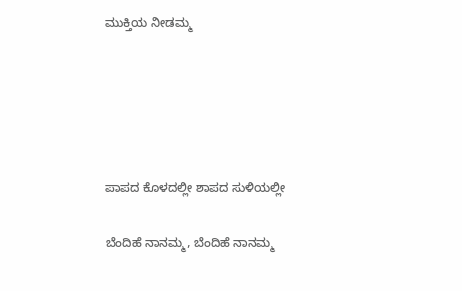ಮುಕ್ತಿಯ ನೀಡಮ್ಮ





ಪಾಪದ ಕೊಳದಲ್ಲೀ ಶಾಪದ ಸುಳಿಯಲ್ಲೀ

ಬೆಂದಿಹೆ ನಾನಮ್ಮ, ಬೆಂದಿಹೆ ನಾನಮ್ಮ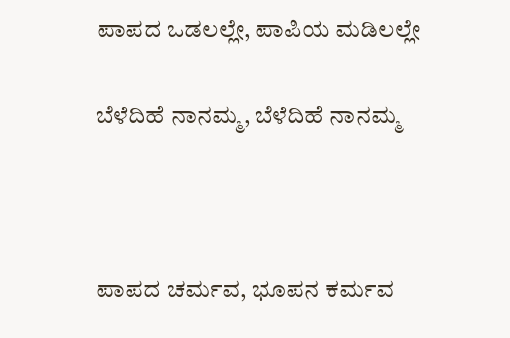ಪಾಪದ ಒಡಲಲ್ಲೇ, ಪಾಪಿಯ ಮಡಿಲಲ್ಲೇ

ಬೆಳೆದಿಹೆ ನಾನಮ್ಮ, ಬೆಳೆದಿಹೆ ನಾನಮ್ಮ



ಪಾಪದ ಚರ್ಮವ, ಭೂಪನ ಕರ್ಮವ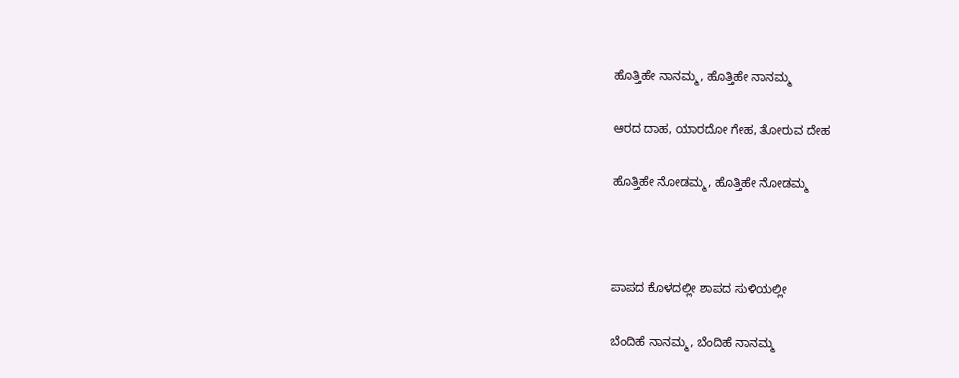ಹೊತ್ತಿಹೇ ನಾನಮ್ಮ, ಹೊತ್ತಿಹೇ ನಾನಮ್ಮ

ಆರದ ದಾಹ, ಯಾರದೋ ಗೇಹ, ತೋರುವ ದೇಹ

ಹೊತ್ತಿಹೇ ನೋಡಮ್ಮ, ಹೊತ್ತಿಹೇ ನೋಡಮ್ಮ



ಪಾಪದ ಕೊಳದಲ್ಲೀ ಶಾಪದ ಸುಳಿಯಲ್ಲೀ

ಬೆಂದಿಹೆ ನಾನಮ್ಮ, ಬೆಂದಿಹೆ ನಾನಮ್ಮ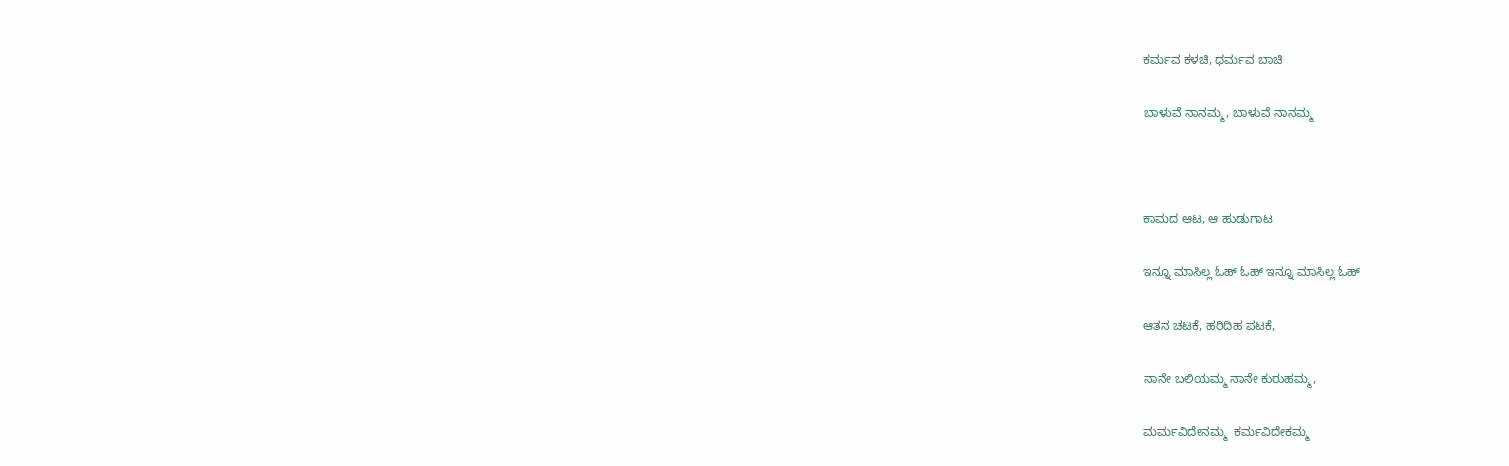ಕರ್ಮವ ಕಳಚಿ, ಧರ್ಮವ ಬಾಚಿ

ಬಾಳುವೆ ನಾನಮ್ಮ, ಬಾಳುವೆ ನಾನಮ್ಮ



ಕಾಮದ ಆಟ, ಆ ಹುಡುಗಾಟ

ಇನ್ನೂ ಮಾಸಿಲ್ಲ ಓಹ್ ಓಹ್ ಇನ್ನೂ ಮಾಸಿಲ್ಲ ಓಹ್

ಆತನ ಚಟಕೆ, ಹರಿದಿಹ ಪಟಕೆ,

ನಾನೇ ಬಲಿಯಮ್ಮ ನಾನೇ ಕುರುಹಮ್ಮ,

ಮರ್ಮವಿದೇನಮ್ಮ  ಕರ್ಮವಿದೇಕಮ್ಮ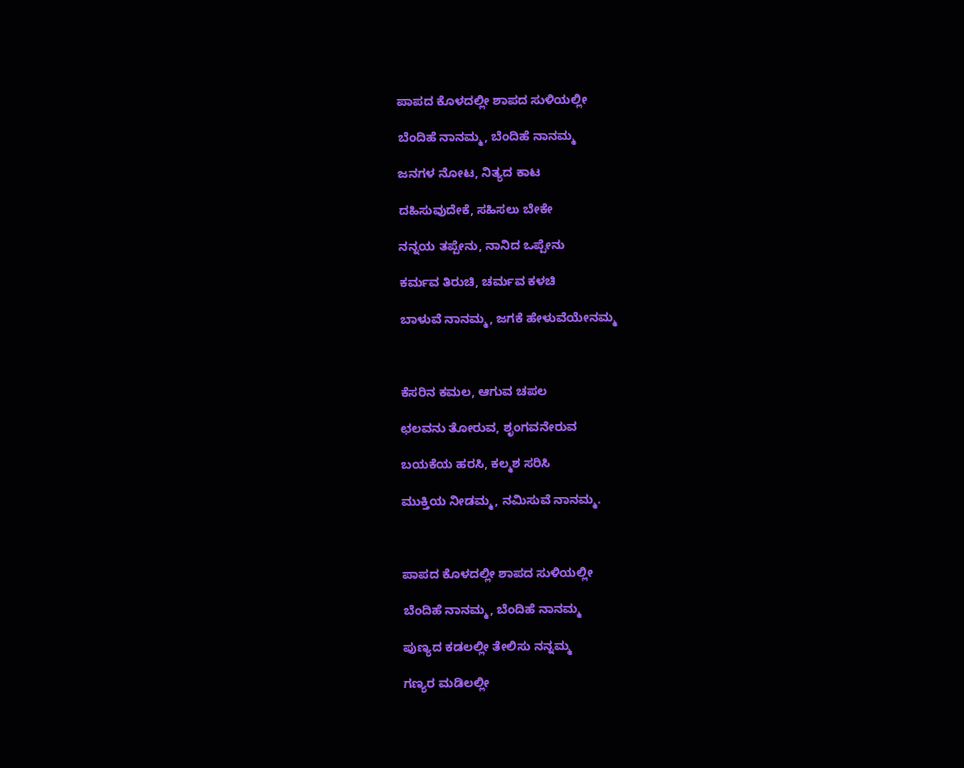ಪಾಪದ ಕೊಳದಲ್ಲೀ ಶಾಪದ ಸುಳಿಯಲ್ಲೀ

ಬೆಂದಿಹೆ ನಾನಮ್ಮ, ಬೆಂದಿಹೆ ನಾನಮ್ಮ

ಜನಗಳ ನೋಟ, ನಿತ್ಯದ ಕಾಟ

ದಹಿಸುವುದೇಕೆ, ಸಹಿಸಲು ಬೇಕೇ

ನನ್ನಯ ತಪ್ಪೇನು, ನಾನಿದ ಒಪ್ಪೇನು

ಕರ್ಮವ ತಿರುಚಿ, ಚರ್ಮವ ಕಳಚಿ

ಬಾಳುವೆ ನಾನಮ್ಮ, ಜಗಕೆ ಹೇಳುವೆಯೇನಮ್ಮ



ಕೆಸರಿನ ಕಮಲ, ಆಗುವ ಚಪಲ

ಛಲವನು ತೋರುವ, ಶೃಂಗವನೇರುವ

ಬಯಕೆಯ ಹರಸಿ, ಕಲ್ಮಶ ಸರಿಸಿ

ಮುಕ್ತಿಯ ನೀಡಮ್ಮ, ನಮಿಸುವೆ ನಾನಮ್ಮ.



ಪಾಪದ ಕೊಳದಲ್ಲೀ ಶಾಪದ ಸುಳಿಯಲ್ಲೀ

ಬೆಂದಿಹೆ ನಾನಮ್ಮ, ಬೆಂದಿಹೆ ನಾನಮ್ಮ

ಪುಣ್ಯದ ಕಡಲಲ್ಲೀ ತೇಲಿಸು ನನ್ನಮ್ಮ

ಗಣ್ಯರ ಮಡಿಲಲ್ಲೀ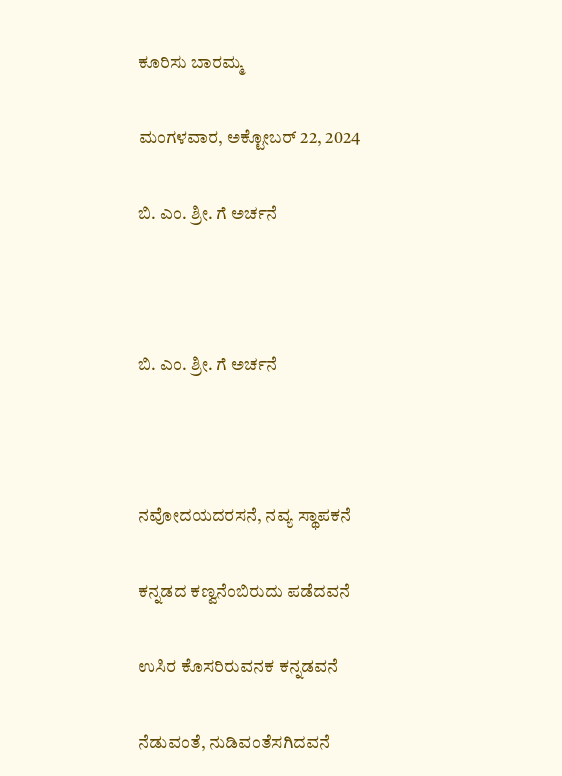ಕೂರಿಸು ಬಾರಮ್ಮ

ಮಂಗಳವಾರ, ಅಕ್ಟೋಬರ್ 22, 2024

ಬಿ. ಎಂ. ಶ್ರೀ. ಗೆ ಅರ್ಚನೆ



ಬಿ. ಎಂ. ಶ್ರೀ. ಗೆ ಅರ್ಚನೆ



ನವೋದಯದರಸನೆ, ನವ್ಯ ಸ್ಥಾಪಕನೆ

ಕನ್ನಡದ ಕಣ್ವನೆಂಬಿರುದು ಪಡೆದವನೆ

ಉಸಿರ ಕೊಸರಿರುವನಕ ಕನ್ನಡವನೆ

ನೆಡುವಂತೆ, ನುಡಿವಂತೆಸಗಿದವನೆ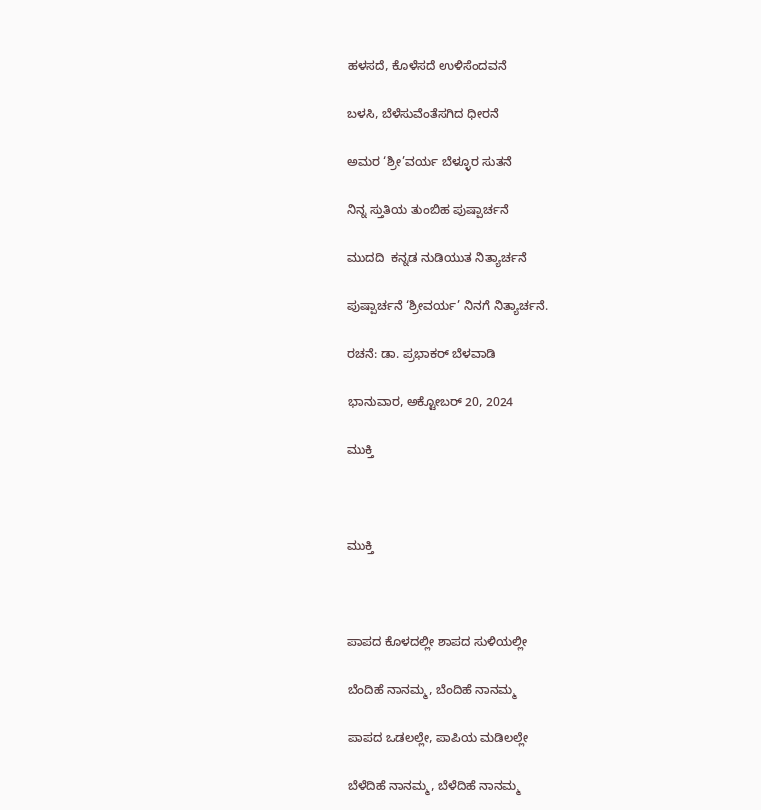ಹಳಸದೆ, ಕೊಳೆಸದೆ ಉಳಿಸೆಂದವನೆ

ಬಳಸಿ, ಬೆಳೆಸುವೆಂತೆಸಗಿದ ಧೀರನೆ

ಅಮರ ‘ಶ್ರೀ’ವರ್ಯ ಬೆಳ್ಳೂರ ಸುತನೆ

ನಿನ್ನ ಸ್ತುತಿಯ ತುಂಬಿಹ ಪುಷ್ಪಾರ್ಚನೆ

ಮುದದಿ  ಕನ್ನಡ ನುಡಿಯುತ ನಿತ್ಯಾರ್ಚನೆ

ಪುಷ್ಪಾರ್ಚನೆ ‘ಶ್ರೀವರ್ಯ’ ನಿನಗೆ ನಿತ್ಯಾರ್ಚನೆ.

ರಚನೆ: ಡಾ. ಪ್ರಭಾಕರ್ ಬೆಳವಾಡಿ

ಭಾನುವಾರ, ಅಕ್ಟೋಬರ್ 20, 2024

ಮುಕ್ತಿ



ಮುಕ್ತಿ



ಪಾಪದ ಕೊಳದಲ್ಲೀ ಶಾಪದ ಸುಳಿಯಲ್ಲೀ

ಬೆಂದಿಹೆ ನಾನಮ್ಮ, ಬೆಂದಿಹೆ ನಾನಮ್ಮ

ಪಾಪದ ಒಡಲಲ್ಲೇ, ಪಾಪಿಯ ಮಡಿಲಲ್ಲೇ

ಬೆಳೆದಿಹೆ ನಾನಮ್ಮ, ಬೆಳೆದಿಹೆ ನಾನಮ್ಮ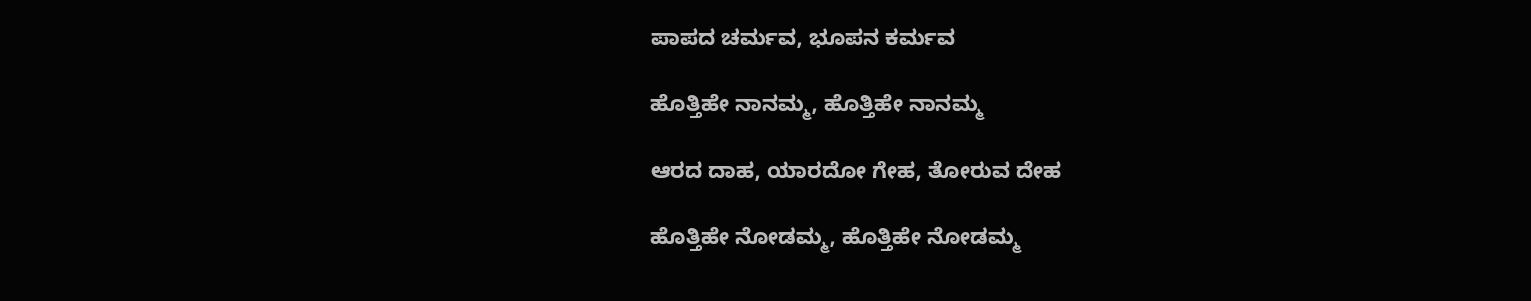ಪಾಪದ ಚರ್ಮವ, ಭೂಪನ ಕರ್ಮವ

ಹೊತ್ತಿಹೇ ನಾನಮ್ಮ, ಹೊತ್ತಿಹೇ ನಾನಮ್ಮ

ಆರದ ದಾಹ, ಯಾರದೋ ಗೇಹ, ತೋರುವ ದೇಹ

ಹೊತ್ತಿಹೇ ನೋಡಮ್ಮ, ಹೊತ್ತಿಹೇ ನೋಡಮ್ಮ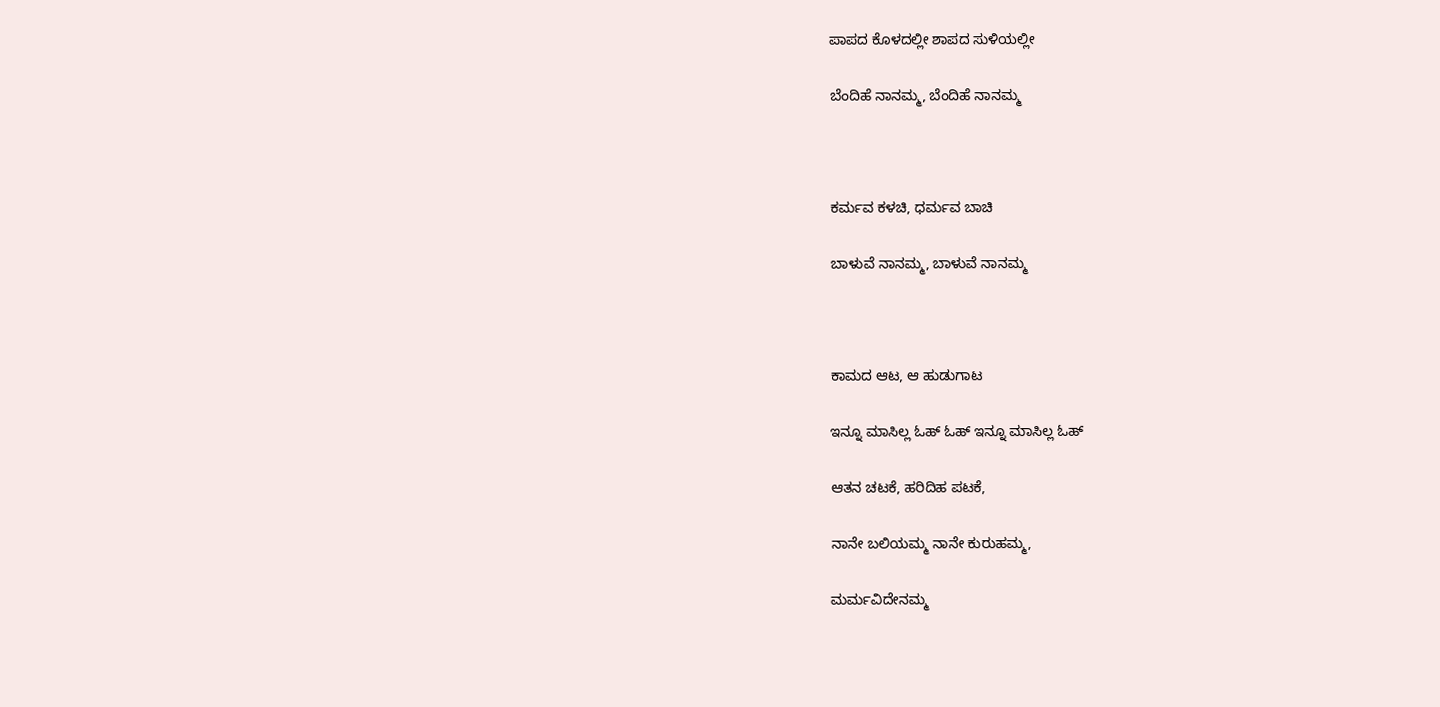ಪಾಪದ ಕೊಳದಲ್ಲೀ ಶಾಪದ ಸುಳಿಯಲ್ಲೀ

ಬೆಂದಿಹೆ ನಾನಮ್ಮ, ಬೆಂದಿಹೆ ನಾನಮ್ಮ



ಕರ್ಮವ ಕಳಚಿ, ಧರ್ಮವ ಬಾಚಿ

ಬಾಳುವೆ ನಾನಮ್ಮ, ಬಾಳುವೆ ನಾನಮ್ಮ



ಕಾಮದ ಆಟ, ಆ ಹುಡುಗಾಟ

ಇನ್ನೂ ಮಾಸಿಲ್ಲ ಓಹ್ ಓಹ್ ಇನ್ನೂ ಮಾಸಿಲ್ಲ ಓಹ್

ಆತನ ಚಟಕೆ, ಹರಿದಿಹ ಪಟಕೆ,

ನಾನೇ ಬಲಿಯಮ್ಮ ನಾನೇ ಕುರುಹಮ್ಮ,

ಮರ್ಮವಿದೇನಮ್ಮ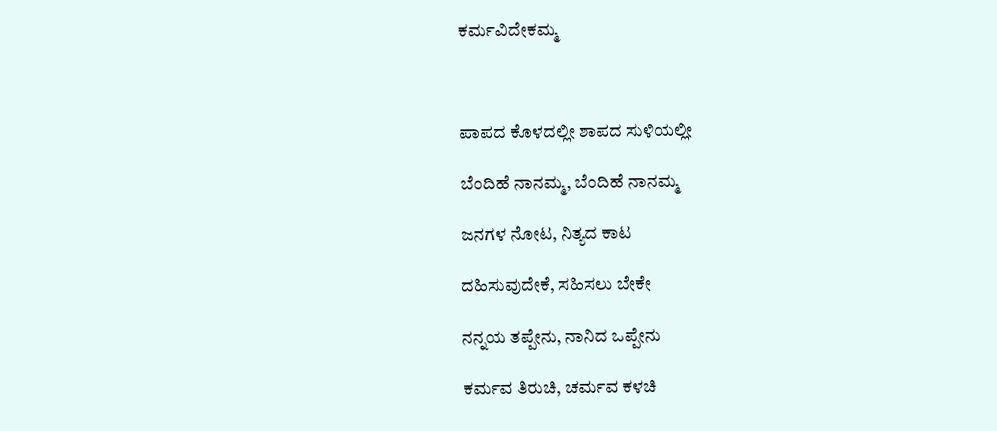ಕರ್ಮವಿದೇಕಮ್ಮ



ಪಾಪದ ಕೊಳದಲ್ಲೀ ಶಾಪದ ಸುಳಿಯಲ್ಲೀ

ಬೆಂದಿಹೆ ನಾನಮ್ಮ, ಬೆಂದಿಹೆ ನಾನಮ್ಮ

ಜನಗಳ ನೋಟ, ನಿತ್ಯದ ಕಾಟ

ದಹಿಸುವುದೇಕೆ, ಸಹಿಸಲು ಬೇಕೇ

ನನ್ನಯ ತಪ್ಪೇನು, ನಾನಿದ ಒಪ್ಪೇನು

ಕರ್ಮವ ತಿರುಚಿ, ಚರ್ಮವ ಕಳಚಿ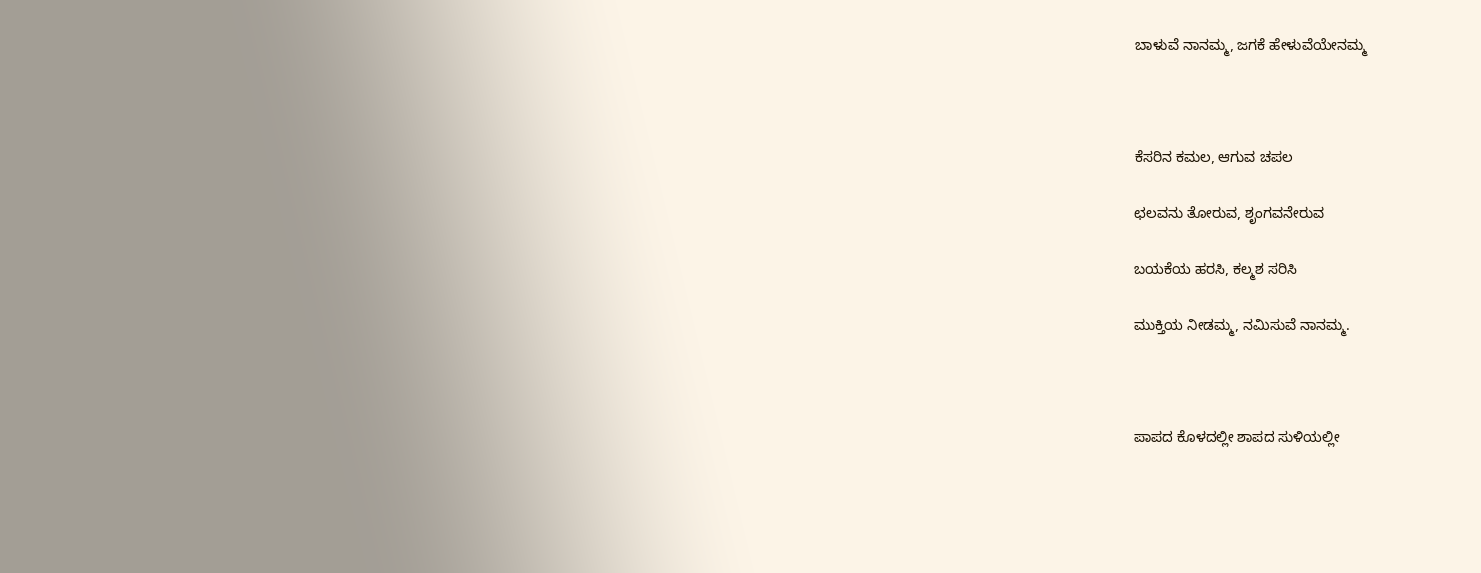ಬಾಳುವೆ ನಾನಮ್ಮ, ಜಗಕೆ ಹೇಳುವೆಯೇನಮ್ಮ



ಕೆಸರಿನ ಕಮಲ, ಆಗುವ ಚಪಲ

ಛಲವನು ತೋರುವ, ಶೃಂಗವನೇರುವ

ಬಯಕೆಯ ಹರಸಿ, ಕಲ್ಮಶ ಸರಿಸಿ

ಮುಕ್ತಿಯ ನೀಡಮ್ಮ, ನಮಿಸುವೆ ನಾನಮ್ಮ.



ಪಾಪದ ಕೊಳದಲ್ಲೀ ಶಾಪದ ಸುಳಿಯಲ್ಲೀ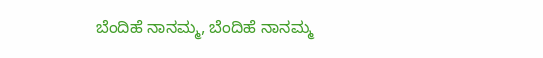ಬೆಂದಿಹೆ ನಾನಮ್ಮ, ಬೆಂದಿಹೆ ನಾನಮ್ಮ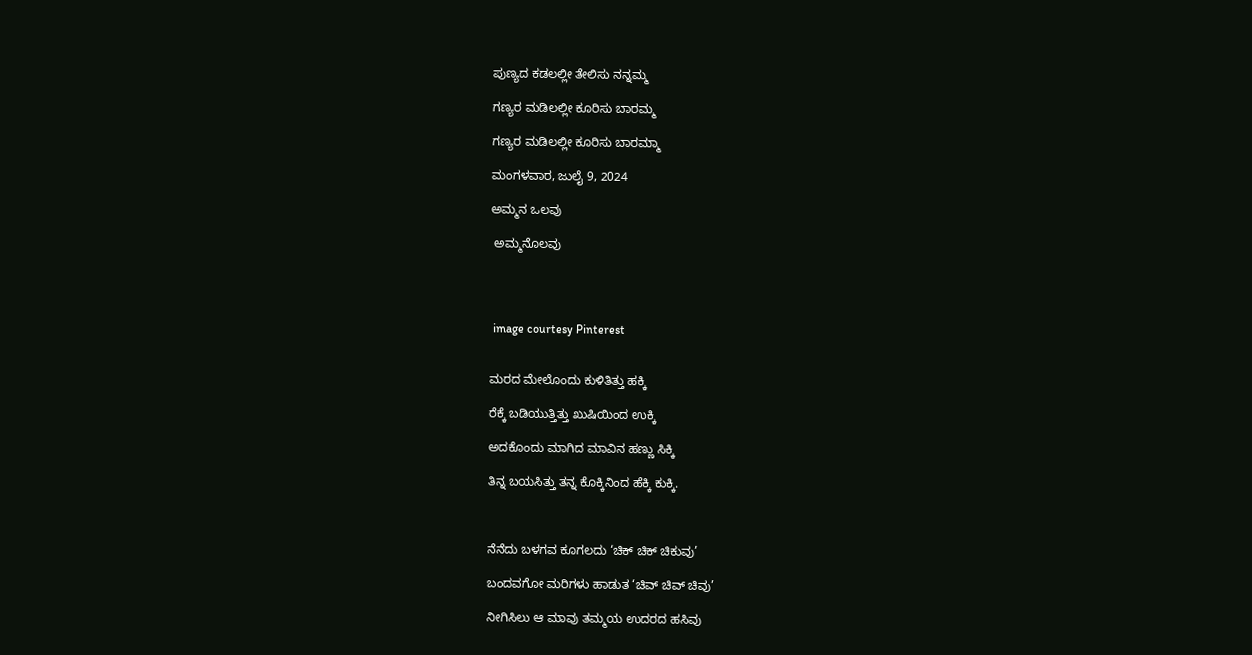ಪುಣ್ಯದ ಕಡಲಲ್ಲೀ ತೇಲಿಸು ನನ್ನಮ್ಮ

ಗಣ್ಯರ ಮಡಿಲಲ್ಲೀ ಕೂರಿಸು ಬಾರಮ್ಮ

ಗಣ್ಯರ ಮಡಿಲಲ್ಲೀ ಕೂರಿಸು ಬಾರಮ್ಮಾ

ಮಂಗಳವಾರ, ಜುಲೈ 9, 2024

ಅಮ್ಮನ ಒಲವು

 ಅಮ್ಮನೊಲವು




 image courtesy Pinterest


ಮರದ ಮೇಲೊಂದು ಕುಳಿತಿತ್ತು ಹಕ್ಕಿ

ರೆಕ್ಕೆ ಬಡಿಯುತ್ತಿತ್ತು ಖುಷಿಯಿಂದ ಉಕ್ಕಿ

ಅದಕೊಂದು ಮಾಗಿದ ಮಾವಿನ ಹಣ್ಣು ಸಿಕ್ಕಿ

ತಿನ್ನ ಬಯಸಿತ್ತು ತನ್ನ ಕೊಕ್ಕಿನಿಂದ ಹೆಕ್ಕಿ ಕುಕ್ಕಿ.



ನೆನೆದು ಬಳಗವ ಕೂಗಲದು ‘ಚಿಕ್ ಚಿಕ್ ಚಿಕುವು’

ಬಂದವಗೋ ಮರಿಗಳು ಹಾಡುತ ‘ಚಿವ್ ಚಿವ್ ಚಿವು’

ನೀಗಿಸಿಲು ಆ ಮಾವು ತಮ್ಮಯ ಉದರದ ಹಸಿವು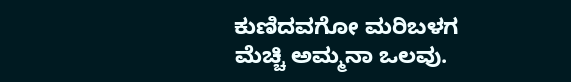ಕುಣಿದವಗೋ ಮರಿಬಳಗ ಮೆಚ್ಚಿ ಅಮ್ಮನಾ ಒಲವು.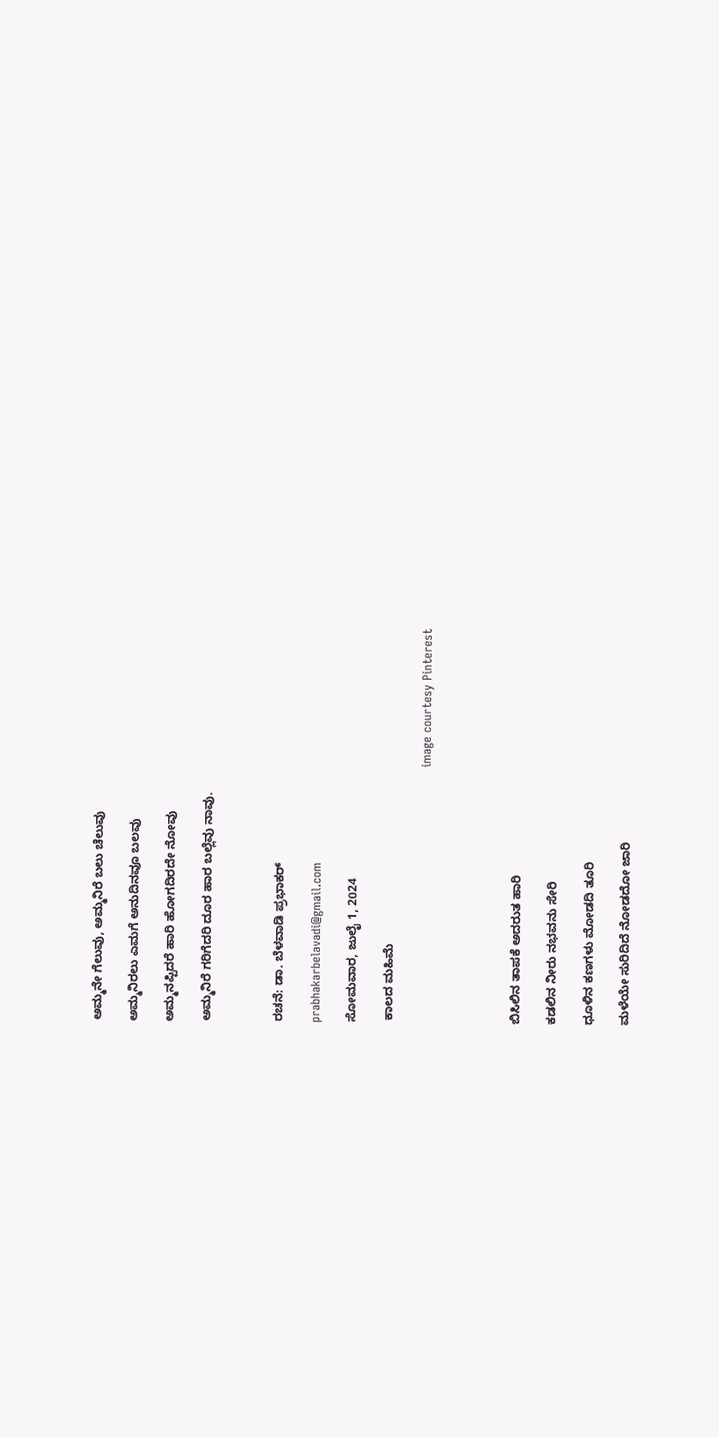ಅಮ್ಮನೇ ಗೆಲುವು, ಅಮ್ಮನಿರೆ ಬಲು ಚೆಲುವು

ಅಮ್ಮನಿರಲು ಎಮಗೆ ಅನುದಿನವೂ ಬಲವು

ಅಮ್ಮನಪ್ಪಿದರೆ ಹಾರಿ ಹೋಗದಿರದೇ ನೋವು

ಅಮ್ಮನಿರೆ ಗರಿಗೆದರಿ ದೂರ ಹಾರ ಬಲ್ಲೆವು ನಾವು.



ರಚನೆ: ಡಾ. ಬೆಳವಾಡಿ ಪ್ರಭಾಕರ್

prabhakarbelavadi@gmail.com

ಸೋಮವಾರ, ಜುಲೈ 1, 2024

 ಕಾಲದ ಮಹಿಮೆ

                                                                image courtesy Pinterest




ಬಿಸಿಲಿನ ತಾಪಕೆ ಅದರುತ ಹಾರಿ

ಕಡಲಿನ ನೀರು ನಭವನು ಸೇರಿ

ಧೂಳಿನ ಕಣಗಳು ಮೋಡದಿ ತೂರಿ

ಮಳೆಯೇ ಸುರಿದಿದೆ ನೋಡದೋ ಜಾರಿ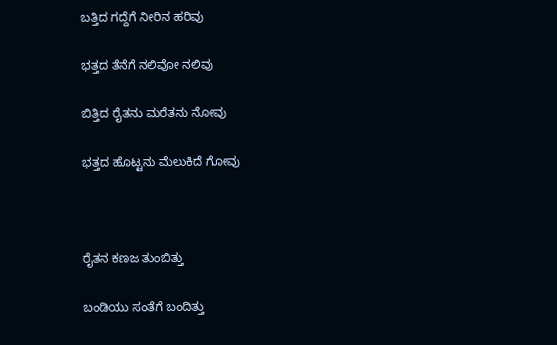ಬತ್ತಿದ ಗದ್ದೆಗೆ ನೀರಿನ ಹರಿವು

ಭತ್ತದ ತೆನೆಗೆ ನಲಿವೋ ನಲಿವು

ಬಿತ್ತಿದ ರೈತನು ಮರೆತನು ನೋವು

ಭತ್ತದ ಹೊಟ್ಟನು ಮೆಲುಕಿದೆ ಗೋವು



ರೈತನ ಕಣಜ ತುಂಬಿತ್ತು

ಬಂಡಿಯು ಸಂತೆಗೆ ಬಂದಿತ್ತು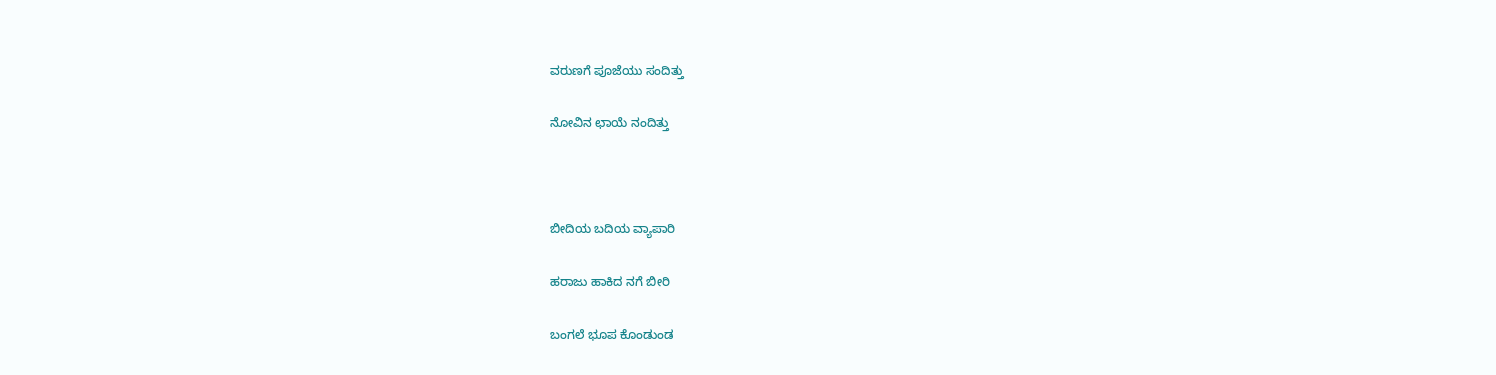ವರುಣಗೆ ಪೂಜೆಯು ಸಂದಿತ್ತು

ನೋವಿನ ಛಾಯೆ ನಂದಿತ್ತು



ಬೀದಿಯ ಬದಿಯ ವ್ಯಾಪಾರಿ

ಹರಾಜು ಹಾಕಿದ ನಗೆ ಬೀರಿ

ಬಂಗಲೆ ಭೂಪ ಕೊಂಡುಂಡ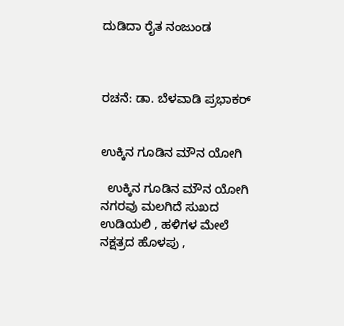ದುಡಿದಾ ರೈತ ನಂಜುಂಡ



ರಚನೆ: ಡಾ. ಬೆಳವಾಡಿ ಪ್ರಭಾಕರ್


ಉಕ್ಕಿನ ಗೂಡಿನ ಮೌನ ಯೋಗಿ

  ಉಕ್ಕಿನ ಗೂಡಿನ ಮೌನ ಯೋಗಿ ನಗರವು ಮಲಗಿದೆ ಸುಖದ ಉಡಿಯಲಿ , ಹಳಿಗಳ ಮೇಲೆ ನಕ್ಷತ್ರದ ಹೊಳಪು ,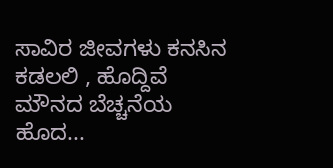ಸಾವಿರ ಜೀವಗಳು ಕನಸಿನ ಕಡಲಲಿ , ಹೊದ್ದಿವೆ ಮೌನದ ಬೆಚ್ಚನೆಯ ಹೊದ...